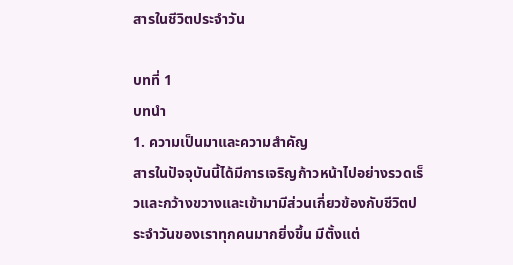สารในชีวิตประจำวัน

บทที่ 1
บทนำ
1. ความเป็นมาและความสำคัญ
สารในปัจจุบันนี้ได้มีการเจริญก้าวหน้าไปอย่างรวดเร็วและกว้างขวางและเข้ามามีส่วนเกี่ยวข้องกับชีวิตประจำวันของเราทุกคนมากยิ่งขึ้น มีตั้งแต่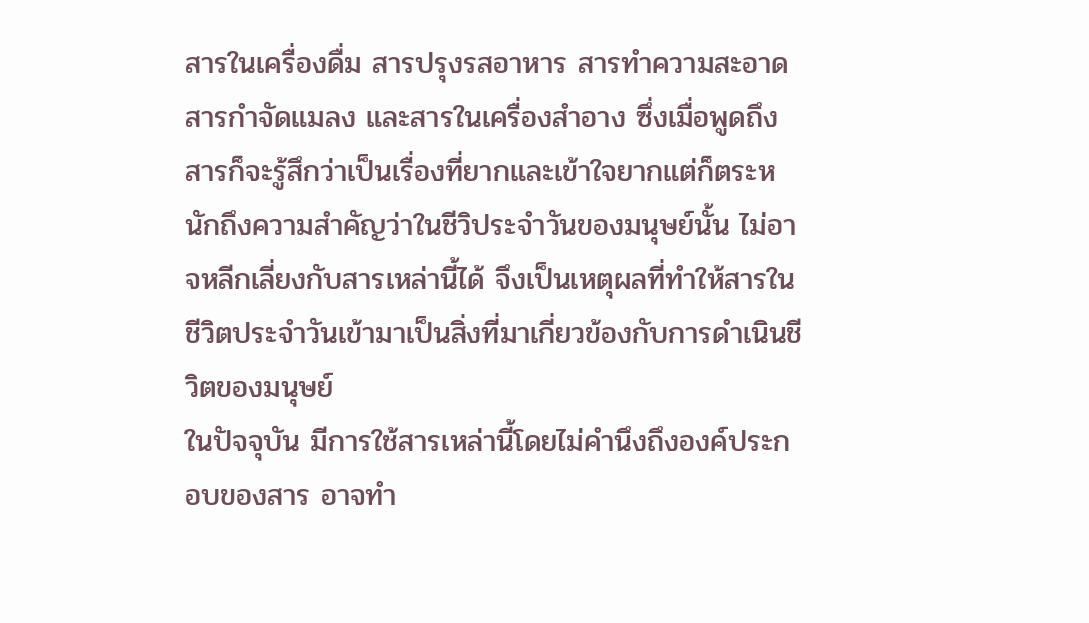สารในเครื่องดื่ม สารปรุงรสอาหาร สารทำความสะอาด สารกำจัดแมลง และสารในเครื่องสำอาง ซึ่งเมื่อพูดถึงสารก็จะรู้สึกว่าเป็นเรื่องที่ยากและเข้าใจยากแต่ก็ตระหนักถึงความสำคัญว่าในชีวิประจำวันของมนุษย์นั้น ไม่อาจหลีกเลี่ยงกับสารเหล่านี้ได้ จึงเป็นเหตุผลที่ทำให้สารในชีวิตประจำวันเข้ามาเป็นสิ่งที่มาเกี่ยวข้องกับการดำเนินชีวิตของมนุษย์
ในปัจจุบัน มีการใช้สารเหล่านี้โดยไม่คำนึงถึงองค์ประกอบของสาร อาจทำ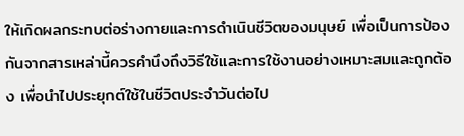ให้เกิดผลกระทบต่อร่างกายและการดำเนินชีวิตของมนุษย์ เพื่อเป็นการป้องกันจากสารเหล่านี้ควรคำนึงถึงวิธีใช้และการใช้งานอย่างเหมาะสมและถูกต้อง เพื่อนำไปประยุกต์ใช้ในชีวิตประจำวันต่อไป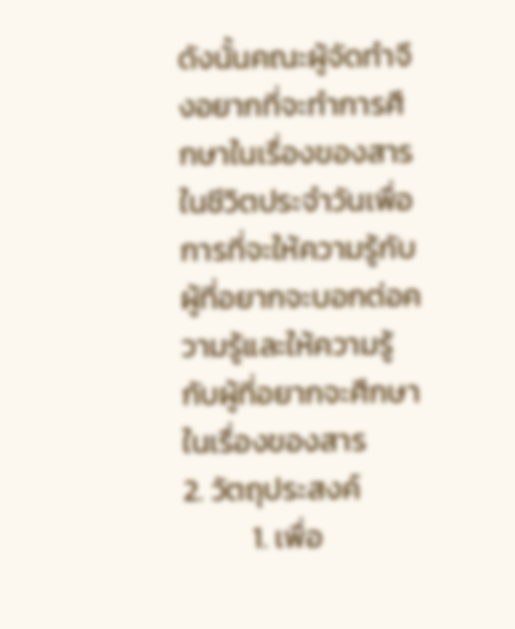ดังนั้นคณะผู้จัดทำจึงอยากที่จะทำการศึกษาในเรื่องของสารในชีวิตประจำวันเพื่อการที่จะให้ความรู้กับผู้ที่อยากจะบอกต่อความรู้และให้ความรู้กับผู้ที่อยากจะศึกษาในเรื่องของสาร
2. วัตถุประสงค์
          1. เพื่อ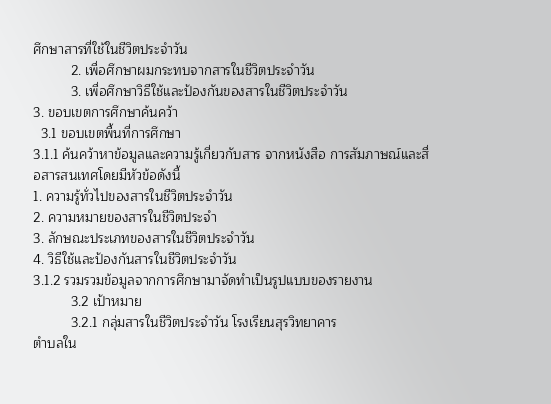ศึกษาสารที่ใช้ในชีวิตประจำวัน
          2. เพื่อศึกษาผมกระทบจากสารในชีวิตประจำวัน
          3. เพื่อศึกษาวิธีใช้และป้องกันของสารในชีวิตประจำวัน
3. ขอบเขตการศึกษาค้นคว้า
  3.1 ขอบเขตพื้นที่การศึกษา
3.1.1 ค้นคว้าหาข้อมูลและความรู้เกี่ยวกับสาร จากหนังสือ การสัมภาษณ์และสื่อสารสนเทศโดยมีหัวข้อดังนี้
1. ความรู้ทั่วไปของสารในชีวิตประจำวัน
2. ความหมายของสารในชีวิตประจำ
3. ลักษณะประเภทของสารในชีวิตประจำวัน
4. วิธีใช้และป้องกันสารในชีวิตประจำวัน
3.1.2 รวมรวมข้อมูลจากการศึกษามาจัดทำเป็นรูปแบบของรายงาน
          3.2 เป้าหมาย
          3.2.1 กลุ่มสารในชีวิตประจำวัน โรงเรียนสุรวิทยาคาร
ตำบลใน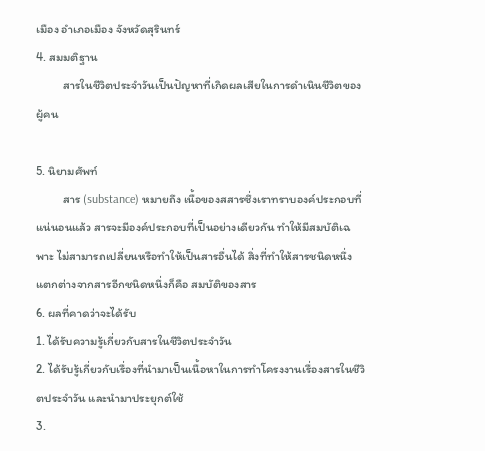เมือง อำเภอเมือง จังหวัดสุรินทร์
4. สมมติฐาน
          สารในชีวิตประจำวันเป็นปัญหาที่เกิดผลเสียในการดำเนินชีวิตของผู้คน

5. นิยามศัพท์
          สาร (substance) หมายถึง เนื้อของสสารซึ่งเราทราบองค์ประกอบที่แน่นอนแล้ว สารจะมีองค์ประกอบที่เป็นอย่างเดียวกัน ทำให้มีสมบัติเฉพาะ ไม่สามารถเปลี่ยนหรือทำให้เป็นสารอื่นได้ สิ่งที่ทำให้สารชนิดหนึ่งแตกต่างจากสารอีกชนิดหนึ่งก็คือ สมบัติของสาร
6. ผลที่คาดว่าจะได้รับ
1. ได้รับความรู้เกี่ยวกับสารในชีวิตประจำวัน
2. ได้รับรู้เกี่ยวกับเรื่องที่นำมาเป็นเนื้อหาในการทำโครงงานเรื่องสารในชีวิตประจำวัน และนำมาประยุกต์ใช้
3.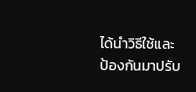ได้นำวิธีใช้และป้องกันมาปรับ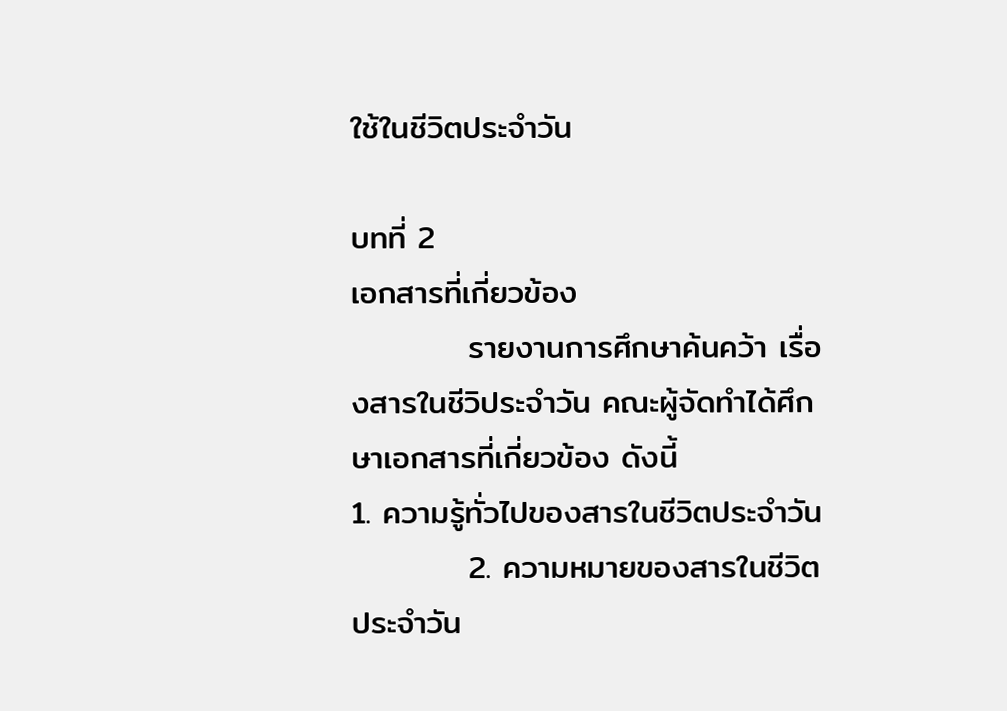ใช้ในชีวิตประจำวัน

บทที่ 2
เอกสารที่เกี่ยวข้อง
          รายงานการศึกษาค้นคว้า เรื่องสารในชีวิประจำวัน คณะผู้จัดทำได้ศึกษาเอกสารที่เกี่ยวข้อง ดังนี้
1. ความรู้ทั่วไปของสารในชีวิตประจำวัน
          2. ความหมายของสารในชีวิตประจำวัน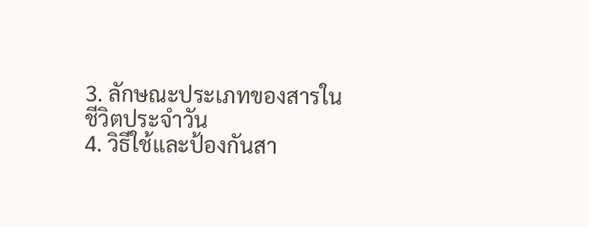3. ลักษณะประเภทของสารในชีวิตประจำวัน
4. วิธีใช้และป้องกันสา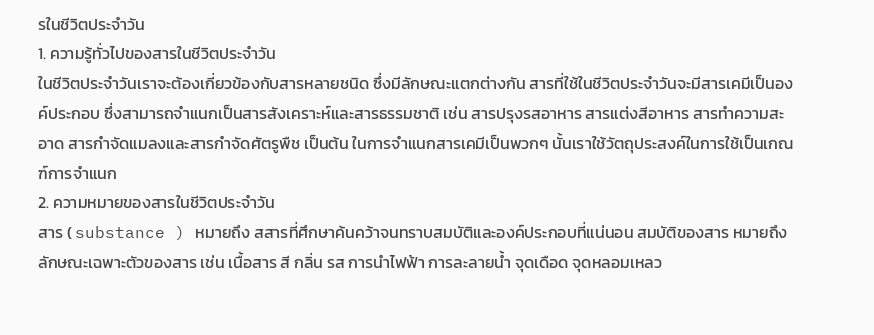รในชีวิตประจำวัน
1. ความรู้ทั่วไปของสารในชีวิตประจำวัน
ในชีวิตประจำวันเราจะต้องเกี่ยวข้องกับสารหลายชนิด ซึ่งมีลักษณะแตกต่างกัน สารที่ใช้ในชีวิตประจำวันจะมีสารเคมีเป็นองค์ประกอบ ซึ่งสามารถจำแนกเป็นสารสังเคราะห์และสารธรรมชาติ เช่น สารปรุงรสอาหาร สารแต่งสีอาหาร สารทำความสะอาด สารกำจัดแมลงและสารกำจัดศัตรูพืช เป็นต้น ในการจำแนกสารเคมีเป็นพวกๆ นั้นเราใช้วัตถุประสงค์ในการใช้เป็นเกณฑ์การจำแนก
2. ความหมายของสารในชีวิตประจำวัน
สาร ( substance ) หมายถึง สสารที่ศึกษาค้นคว้าจนทราบสมบัติและองค์ประกอบที่แน่นอน สมบัติของสาร หมายถึง ลักษณะเฉพาะตัวของสาร เช่น เนื้อสาร สี กลิ่น รส การนำไฟฟ้า การละลายน้ำ จุดเดือด จุดหลอมเหลว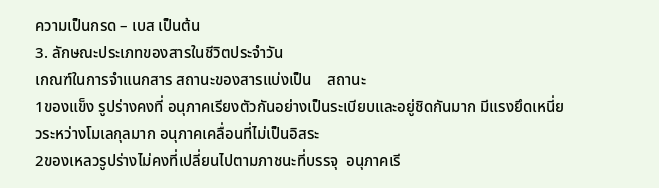ความเป็นกรด – เบส เป็นต้น
3. ลักษณะประเภทของสารในชีวิตประจำวัน
เกณฑ์ในการจำแนกสาร สถานะของสารแบ่งเป็น    สถานะ
1ของแข็ง รูปร่างคงที่ อนุภาคเรียงตัวกันอย่างเป็นระเบียบและอยู่ชิดกันมาก มีแรงยึดเหนี่ยวระหว่างโมเลกุลมาก อนุภาคเคลื่อนที่ไม่เป็นอิสระ
2ของเหลวรูปร่างไม่คงที่เปลี่ยนไปตามภาชนะที่บรรจุ  อนุภาคเรี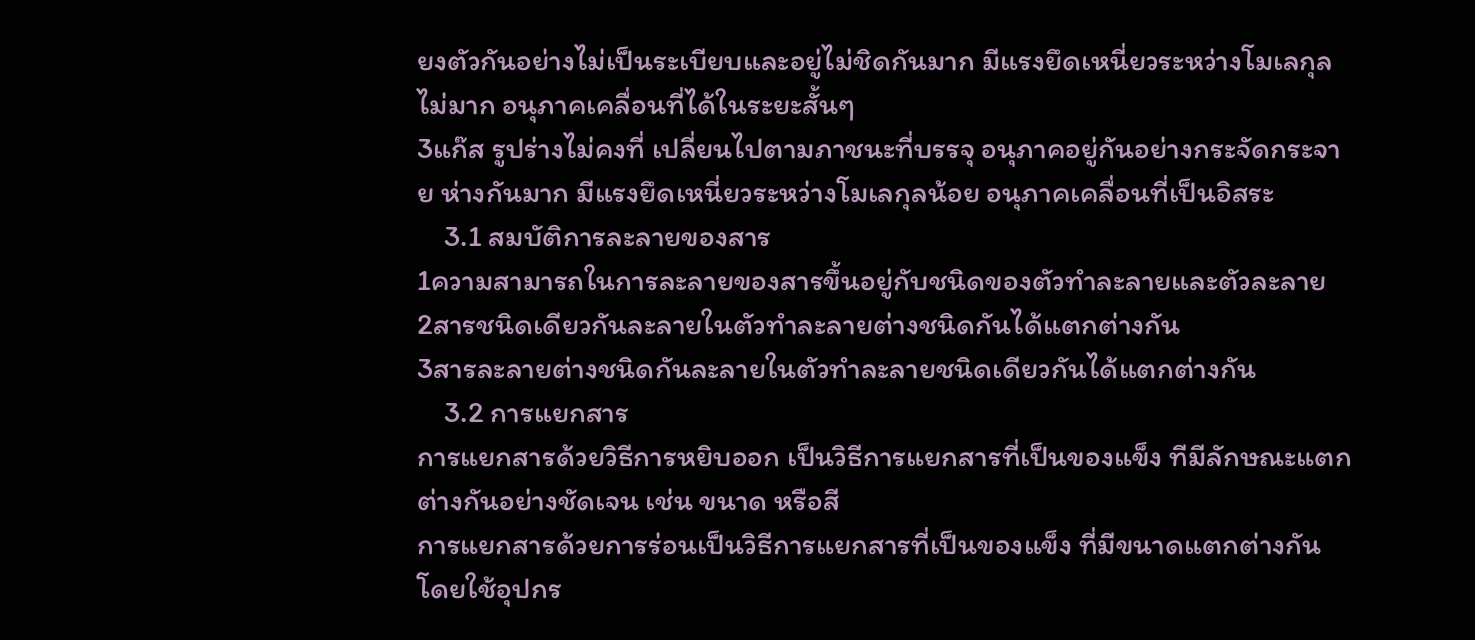ยงตัวกันอย่างไม่เป็นระเบียบและอยู่ไม่ชิดกันมาก มีแรงยึดเหนี่ยวระหว่างโมเลกุลไม่มาก อนุภาคเคลื่อนที่ได้ในระยะสั้นๆ
3แก๊ส รูปร่างไม่คงที่ เปลี่ยนไปตามภาชนะที่บรรจุ อนุภาคอยู่กันอย่างกระจัดกระจาย ห่างกันมาก มีแรงยึดเหนี่ยวระหว่างโมเลกุลน้อย อนุภาคเคลื่อนที่เป็นอิสระ
    3.1 สมบัติการละลายของสาร
1ความสามารถในการละลายของสารขึ้นอยู่กับชนิดของตัวทำละลายและตัวละลาย
2สารชนิดเดียวกันละลายในตัวทำละลายต่างชนิดกันได้แตกต่างกัน
3สารละลายต่างชนิดกันละลายในตัวทำละลายชนิดเดียวกันได้แตกต่างกัน
    3.2 การแยกสาร
การแยกสารด้วยวิธีการหยิบออก เป็นวิธีการแยกสารที่เป็นของแข็ง ทีมีลักษณะแตกต่างกันอย่างชัดเจน เช่น ขนาด หรือสี
การแยกสารด้วยการร่อนเป็นวิธีการแยกสารที่เป็นของแข็ง ที่มีขนาดแตกต่างกัน โดยใช้อุปกร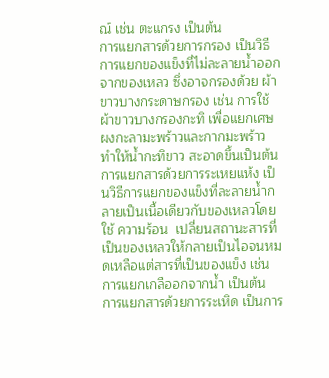ณ์ เช่น ตะแกรง เป็นต้น
การแยกสารด้วยการกรอง เป็นวิธีการแยกของแข็งที่ไม่ละลายน้ำออกจากของเหลว ซึ่งอาจกรองด้วย ผ้าขาวบางกระดาษกรอง เช่น การใช้ผ้าขาวบางกรองกะทิ เพื่อแยกเศษผงกะลามะพร้าวและกากมะพร้าว ทำให้น้ำกะทิขาว สะอาดขึ้นเป็นต้น
การแยกสารด้วยการระเหยแห้ง เป็นวิธีการแยกของแข็งที่ละลายน้ำกลายเป็นเนื้อเดียวกับของเหลวโดยใช้ ความร้อน  เปลี่ยนสถานะสารที่เป็นของเหลวให้กลายเป็นไอจนหมดเหลือแต่สารที่เป็นของแข็ง เช่น การแยกเกลืออกจากน้ำ เป็นต้น
การแยกสารด้วยการระเหิด เป็นการ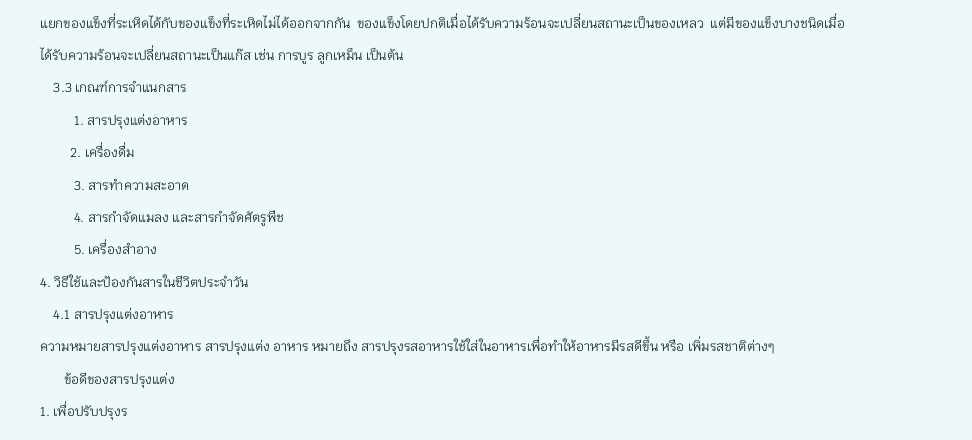แยกของแข็งที่ระเหิดได้กับของแข็งที่ระเหิดไม่ได้ออกจากกัน  ของแข็งโดยปกติเมื่อได้รับความร้อนจะเปลี่ยนสถานะเป็นของเหลว  แต่มีของแข็งบางชนิดเมื่อได้รับความร้อนจะเปลี่ยนสถานะเป็นแก๊ส เช่น การบูร ลูกเหม็น เป็นต้น
    3.3 เกณฑ์การจำแนกสาร
          1. สารปรุงแต่งอาหาร
         2. เครื่องดื่ม
          3. สารทำความสะอาด
          4. สารกำจัดแมลง และสารกำจัดศัตรูพืช
          5. เครื่องสำอาง
4. วิธีใช้และป้องกันสารในชีวิตประจำวัน
    4.1 สารปรุงแต่งอาหาร
ความหมายสารปรุงแต่งอาหาร สารปรุงแต่ง อาหาร หมายถึง สารปรุงรสอาหารใช้ใส่ในอาหารเพื่อทำให้อาหารมีรสดีขึ้น หรือ เพิ่มรสชาติต่างๆ
       ข้อดีของสารปรุงแต่ง
1. เพื่อปรับปรุงร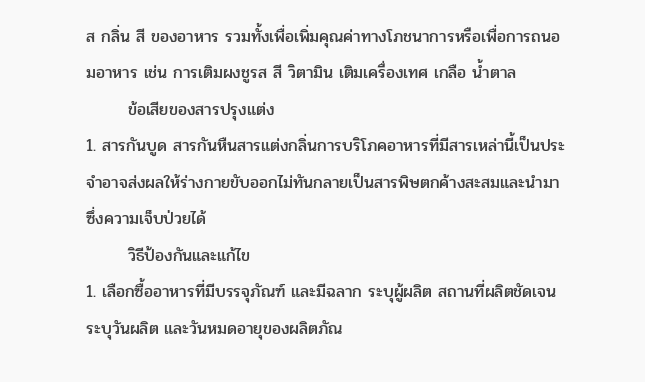ส กลิ่น สี ของอาหาร รวมทั้งเพื่อเพิ่มคุณค่าทางโภชนาการหรือเพื่อการถนอมอาหาร เช่น การเติมผงชูรส สี วิตามิน เติมเครื่องเทศ เกลือ น้ำตาล
       ข้อเสียของสารปรุงแต่ง
1. สารกันบูด สารกันหืนสารแต่งกลิ่นการบริโภคอาหารที่มีสารเหล่านี้เป็นประจำอาจส่งผลให้ร่างกายขับออกไม่ทันกลายเป็นสารพิษตกค้างสะสมและนำมาซึ่งความเจ็บป่วยได้
       วิธีป้องกันและแก้ไข
1. เลือกซื้ออาหารที่มีบรรจุภัณฑ์ และมีฉลาก ระบุผู้ผลิต สถานที่ผลิตชัดเจน ระบุวันผลิต และวันหมดอายุของผลิตภัณ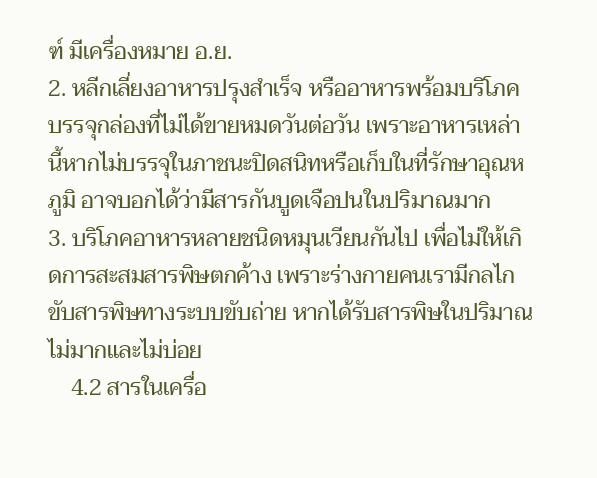ฑ์ มีเครื่องหมาย อ.ย.
2. หลีกเลี่ยงอาหารปรุงสำเร็จ หรืออาหารพร้อมบริโภคบรรจุกล่องที่ไม่ได้ขายหมดวันต่อวัน เพราะอาหารเหล่านี้หากไม่บรรจุในภาชนะปิดสนิทหรือเก็บในที่รักษาอุณหภูมิ อาจบอกได้ว่ามีสารกันบูดเจือปนในปริมาณมาก
3. บริโภคอาหารหลายชนิดหมุนเวียนกันไป เพื่อไม่ให้เกิดการสะสมสารพิษตกค้าง เพราะร่างกายคนเรามีกลไกขับสารพิษทางระบบขับถ่าย หากได้รับสารพิษในปริมาณไม่มากและไม่บ่อย
    4.2 สารในเครื่อ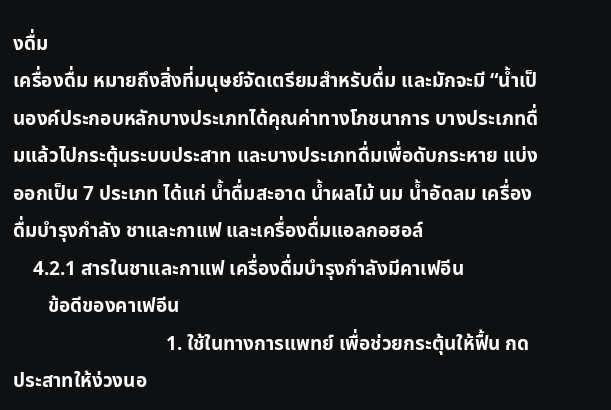งดื่ม
เครื่องดื่ม หมายถึงสิ่งที่มนุษย์จัดเตรียมสำหรับดื่ม และมักจะมี “น้ำเป็นองค์ประกอบหลักบางประเภทได้คุณค่าทางโภชนาการ บางประเภทดื่มแล้วไปกระตุ้นระบบประสาท และบางประเภทดื่มเพื่อดับกระหาย แบ่งออกเป็น 7 ประเภท ได้แก่ น้ำดื่มสะอาด น้ำผลไม้ นม น้ำอัดลม เครื่องดื่มบำรุงกำลัง ชาและกาแฟ และเครื่องดื่มแอลกอฮอล์
    4.2.1 สารในชาและกาแฟ เครื่องดื่มบำรุงกำลังมีคาเฟอีน
       ข้อดีของคาเฟอีน
                               1. ใช้ในทางการแพทย์ เพื่อช่วยกระตุ้นให้ฟื้น กดประสาทให้ง่วงนอ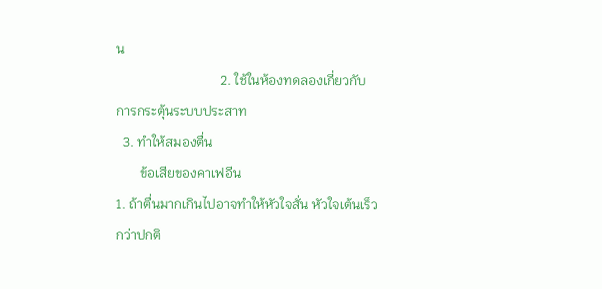น
                               2. ใช้ในห้องทดลองเกี่ยวกับการกระตุ้นระบบประสาท
  3. ทำให้สมองตื่น
       ข้อเสียของคาเฟอีน
1. ถ้าตื่นมากเกินไปอาจทำให้หัวใจสั่น หัวใจเต้นเร็วกว่าปกติ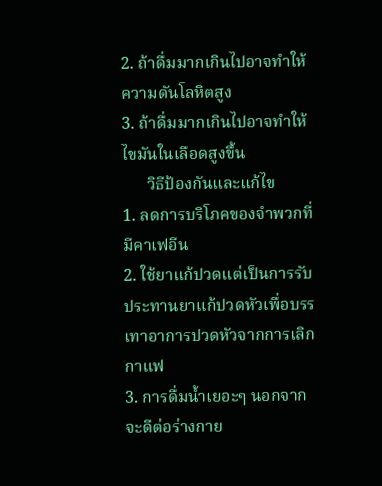2. ถ้าดื่มมากเกินไปอาจทำให้ความดันโลหิตสูง
3. ถ้าดื่มมากเกินไปอาจทำให้ไขมันในเลือดสูงขึ้น
      วิธีป้องกันและแก้ไข
1. ลดการบริโภคของจำพวกที่มีคาเฟอีน
2. ใช้ยาแก้ปวดแต่เป็นการรับประทานยาแก้ปวดหัวเพื่อบรรเทาอาการปวดหัวจากการเลิกกาแฟ
3. การดื่มน้ำเยอะๆ นอกจากจะดีต่อร่างกาย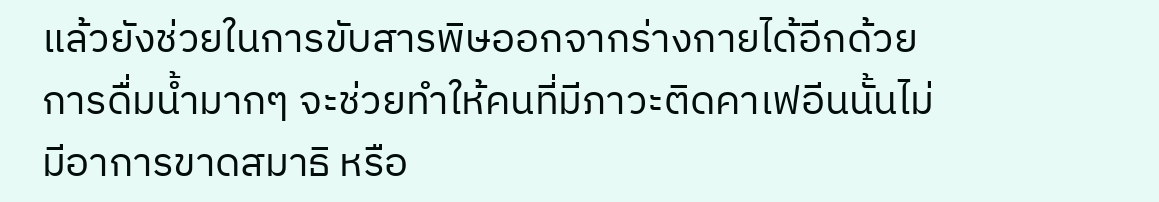แล้วยังช่วยในการขับสารพิษออกจากร่างกายได้อีกด้วย การดื่มน้ำมากๆ จะช่วยทำให้คนที่มีภาวะติดคาเฟอีนนั้นไม่มีอาการขาดสมาธิ หรือ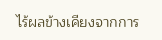ไร้ผลข้างเคียงจากการ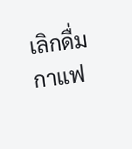เลิกดื่มกาแฟ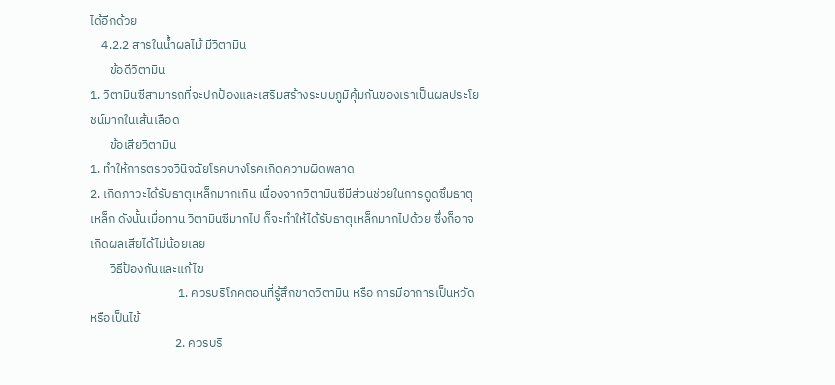ได้อีกด้วย
    4.2.2 สารในน้ำผลไม้ มีวิตามิน
       ข้อดีวิตามิน
1. วิตามินซีสามารถที่จะปกป้องและเสริมสร้างระบบภูมิคุ้มกันของเราเป็นผลประโยชน์มากในเส้นเลือด
       ข้อเสียวิตามิน
1. ทำให้การตรวจวินิจฉัยโรคบางโรคเกิดความผิดพลาด
2. เกิดภาวะได้รับธาตุเหล็กมากเกิน เนื่องจากวิตามินซีมีส่วนช่วยในการดูดซึมธาตุเหล็ก ดังนั้นเมื่อทาน วิตามินซีมากไป ก็จะทำให้ได้รับธาตุเหล็กมากไปด้วย ซึ่งก็อาจเกิดผลเสียได้ไม่น้อยเลย
       วิธีป้องกันและแก้ไข
                               1. ควรบริโภคตอนที่รู้สึกขาดวิตามิน หรือ การมีอาการเป็นหวัดหรือเป็นไข้
                              2. ควรบริ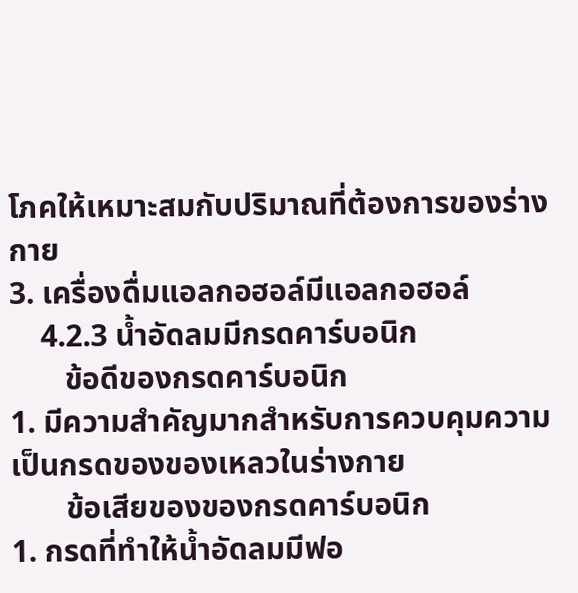โภคให้เหมาะสมกับปริมาณที่ต้องการของร่างกาย
3. เครื่องดื่มแอลกอฮอล์มีแอลกอฮอล์
    4.2.3 น้ำอัดลมมีกรดคาร์บอนิก
       ข้อดีของกรดคาร์บอนิก
1. มีความสำคัญมากสำหรับการควบคุมความเป็นกรดของของเหลวในร่างกาย
       ข้อเสียของของกรดคาร์บอนิก
1. กรดที่ทำให้น้ำอัดลมมีฟอ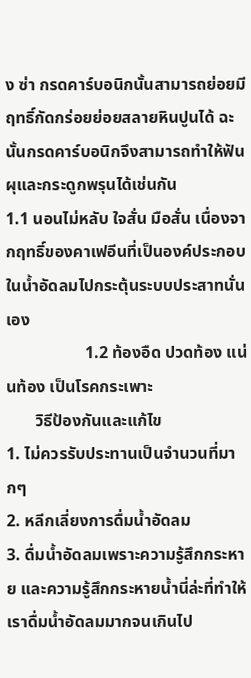ง ซ่า กรดคาร์บอนิกนั้นสามารถย่อยมีฤทธิ์กัดกร่อยย่อยสลายหินปูนได้ ฉะนั้นกรดคาร์บอนิกจึงสามารถทำให้ฟันผุและกระดูกพรุนได้เช่นกัน
1.1 นอนไม่หลับ ใจสั่น มือสั่น เนื่องจากฤทธิ์ของคาเฟอีนที่เป็นองค์ประกอบในน้ำอัดลมไปกระตุ้นระบบประสาทนั่นเอง
                   1.2 ท้องอืด ปวดท้อง แน่นท้อง เป็นโรคกระเพาะ
       วิธีป้องกันและแก้ไข
1. ไม่ควรรับประทานเป็นจำนวนที่มากๆ
2. หลีกเลี่ยงการดื่มน้ำอัดลม
3. ดื่มน้ำอัดลมเพราะความรู้สึกกระหาย และความรู้สึกกระหายน้ำนี่ล่ะที่ทำให้เราดื่มน้ำอัดลมมากจนเกินไป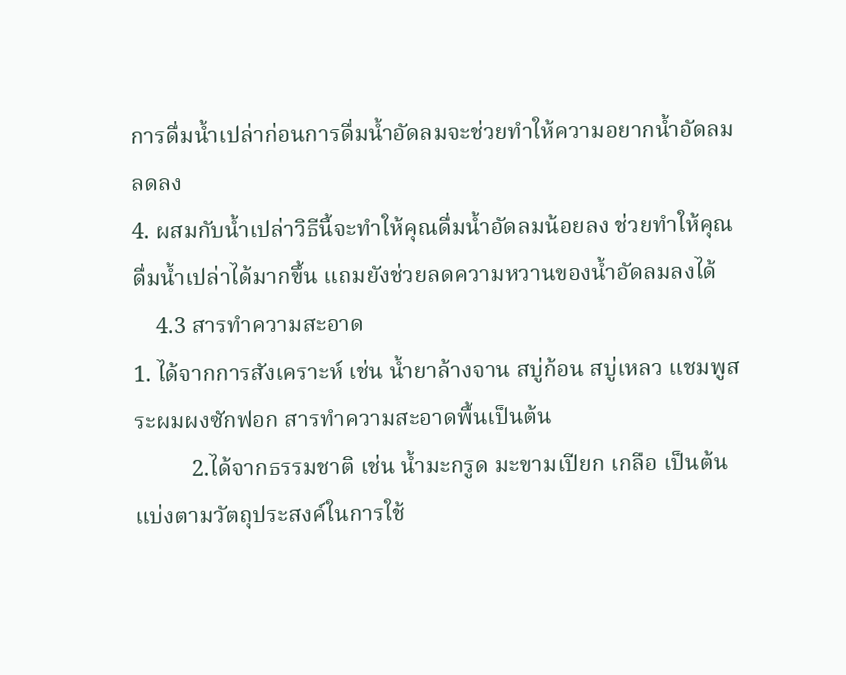การดื่มน้ำเปล่าก่อนการดื่มน้ำอัดลมจะช่วยทำให้ความอยากน้ำอัดลมลดลง
4. ผสมกับน้ำเปล่าวิธีนี้จะทำให้คุณดื่มน้ำอัดลมน้อยลง ช่วยทำให้คุณดื่มน้ำเปล่าได้มากขึ้น แถมยังช่วยลดความหวานของน้ำอัดลมลงได้
    4.3 สารทำความสะอาด
1. ได้จากการสังเคราะห์ เช่น น้ำยาล้างจาน สบู่ก้อน สบู่เหลว แชมพูสระผมผงซักฟอก สารทำความสะอาดพื้นเป็นต้น
          2.ได้จากธรรมชาติ เช่น น้ำมะกรูด มะขามเปียก เกลือ เป็นต้นแบ่งตามวัตถุประสงค์ในการใช้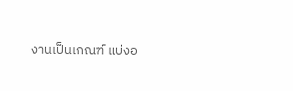งานเป็นเกณฑ์ แบ่งอ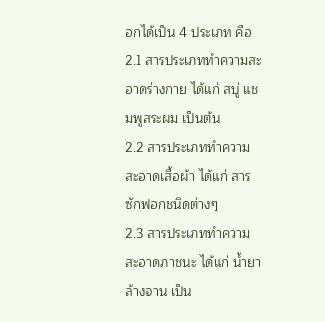อกได้เป็น 4 ประเภท คือ
2.1 สารประเภททำความสะอาดร่างกาย ได้แก่ สบู่ แชมพูสระผม เป็นต้น
2.2 สารประเภททำความสะอาดเสื้อผ้า ได้แก่ สารซักฟอกชนิดต่างๆ
2.3 สารประเภททำความสะอาดภาชนะ ได้แก่ น้ำยาล้างจาน เป็น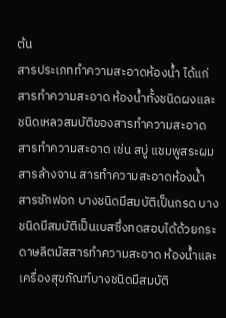ต้น
สารประเภททำความสะอาดห้องน้ำ ได้แก่ สารทำความสะอาด ห้องน้ำทั้งชนิดผงและชนิดเหลวสมบัติของสารทำความสะอาด  สารทำความสะอาด เช่น สบู่ แชมพูสระผม สารล้างจาน สารทำความสะอาดห้องน้ำ สารซักฟอก บางชนิดมีสมบัติเป็นกรด บางชนิดมีสมบัติเป็นเบสซึ่งทดสอบได้ด้วยกระดาษลิตมัสสารทำความสะอาด ห้องน้ำและเครื่องสุขภัณฑ์บางชนิดมีสมบัติ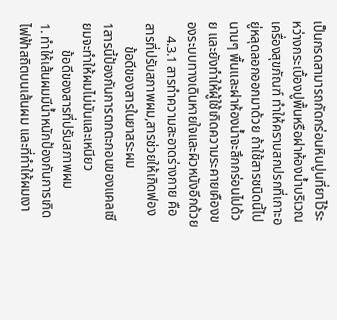เป็นกรดสามารถกัดกร่อนหินปูนที่ยาไว้ระหว่างกระเบื้องปูพื้นหรือฝาห้องน้ำบริเวณ เครื่องสุขภัณฑ์ ทำให้คราบสกปรกที่เกาะอยู่หลุดลอกออกมาด้วย ถ้าใช้สารชนิดนี้ไปนานๆ พื้นและฝาห้องน้ำจะสึกกร่อนไปด้วย และยังทำให้ผู้ใช้เกิดความระคายเคืองของระบบทางเดินหายใจและผิวหนังอีกด้วย
    4.3.1 สารทำความสะอาดร่างกาย คือสารที่ปรับสภาพผม,สารช่วยให้เกิดฟอง
       ข้อดีของสารในยาสระผม
1สารนี้ป้องกันการตกตะกอนของแคลเซียมจะทำให้ผมไม่มันและเหนียว
        ข้อดีของสารที่ปรับสภาพผม
1. ทำให้เส้นผมมีน้ำหนักป้องกันการเกิดไฟฟ้าสถิตบนเส้นผม และที่ทำให้ผมเงา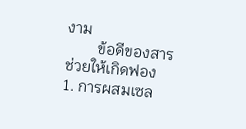งาม
        ข้อดีของสารช่วยให้เกิดฟอง
1. การผสมเซล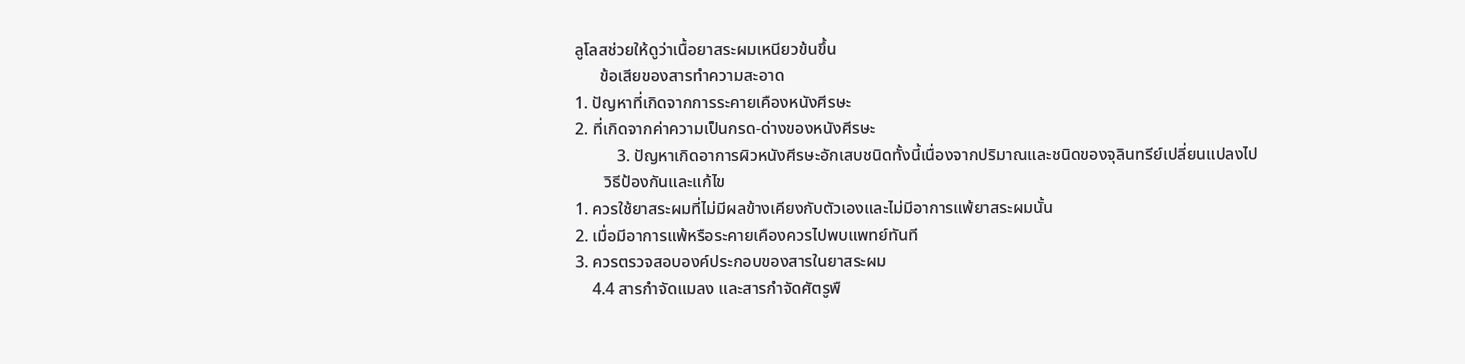ลูโลสช่วยให้ดูว่าเนื้อยาสระผมเหนียวข้นขึ้น
      ข้อเสียของสารทำความสะอาด
1. ปัญหาที่เกิดจากการระคายเคืองหนังศีรษะ
2. ที่เกิดจากค่าความเป็นกรด-ด่างของหนังศีรษะ
          3. ปัญหาเกิดอาการผิวหนังศีรษะอักเสบชนิดทั้งนี้เนื่องจากปริมาณและชนิดของจุลินทรีย์เปลี่ยนแปลงไป
       วิธีป้องกันและแก้ไข
1. ควรใช้ยาสระผมที่ไม่มีผลข้างเคียงกับตัวเองและไม่มีอาการแพ้ยาสระผมนั้น
2. เมื่อมีอาการแพ้หรือระคายเคืองควรไปพบแพทย์ทันที
3. ควรตรวจสอบองค์ประกอบของสารในยาสระผม
    4.4 สารกำจัดแมลง และสารกำจัดศัตรูพื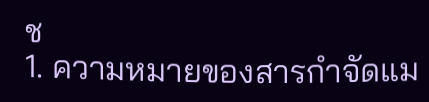ช
1. ความหมายของสารกำจัดแม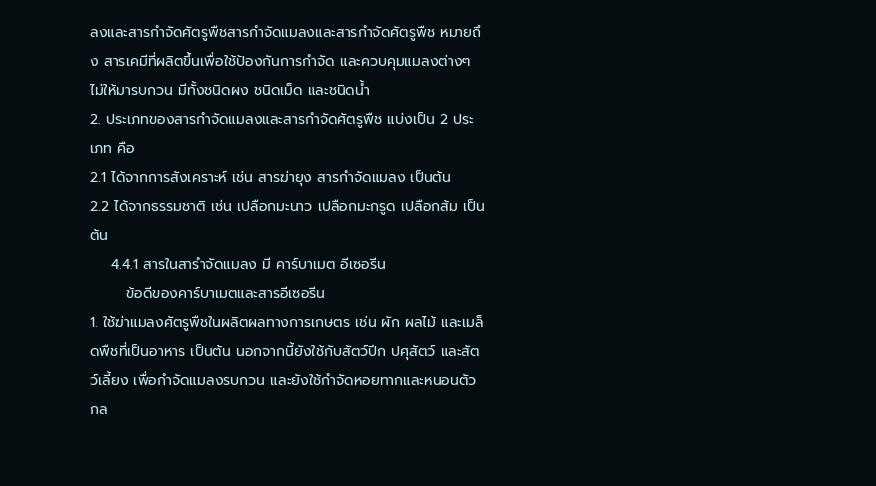ลงและสารกำจัดศัตรูพืชสารกำจัดแมลงและสารกำจัดศัตรูพืช หมายถึง สารเคมีที่ผลิตขึ้นเพื่อใช้ป้องกันการกำจัด และควบคุมแมลงต่างๆ ไม่ให้มารบกวน มีทั้งชนิดผง ชนิดเม็ด และชนิดน้ำ
2. ประเภทของสารกำจัดแมลงและสารกำจัดศัตรูพืช แบ่งเป็น 2 ประเภท คือ
2.1 ได้จากการสังเคราะห์ เช่น สารฆ่ายุง สารกำจัดแมลง เป็นต้น
2.2 ได้จากธรรมชาติ เช่น เปลือกมะนาว เปลือกมะกรูด เปลือกส้ม เป็นต้น
    4.4.1 สารในสารำจัดแมลง มี คาร์บาเมต อีเซอรีน
       ข้อดีของคาร์บาเมตและสารอีเซอรีน
1. ใช้ฆ่าแมลงศัตรูพืชในผลิตผลทางการเกษตร เช่น ผัก ผลไม้ และเมล็ดพืชที่เป็นอาหาร เป็นต้น นอกจากนี้ยังใช้กับสัตว์ปีก ปศุสัตว์ และสัตว์เลี้ยง เพื่อกำจัดแมลงรบกวน และยังใช้กำจัดหอยทากและหนอนตัวกล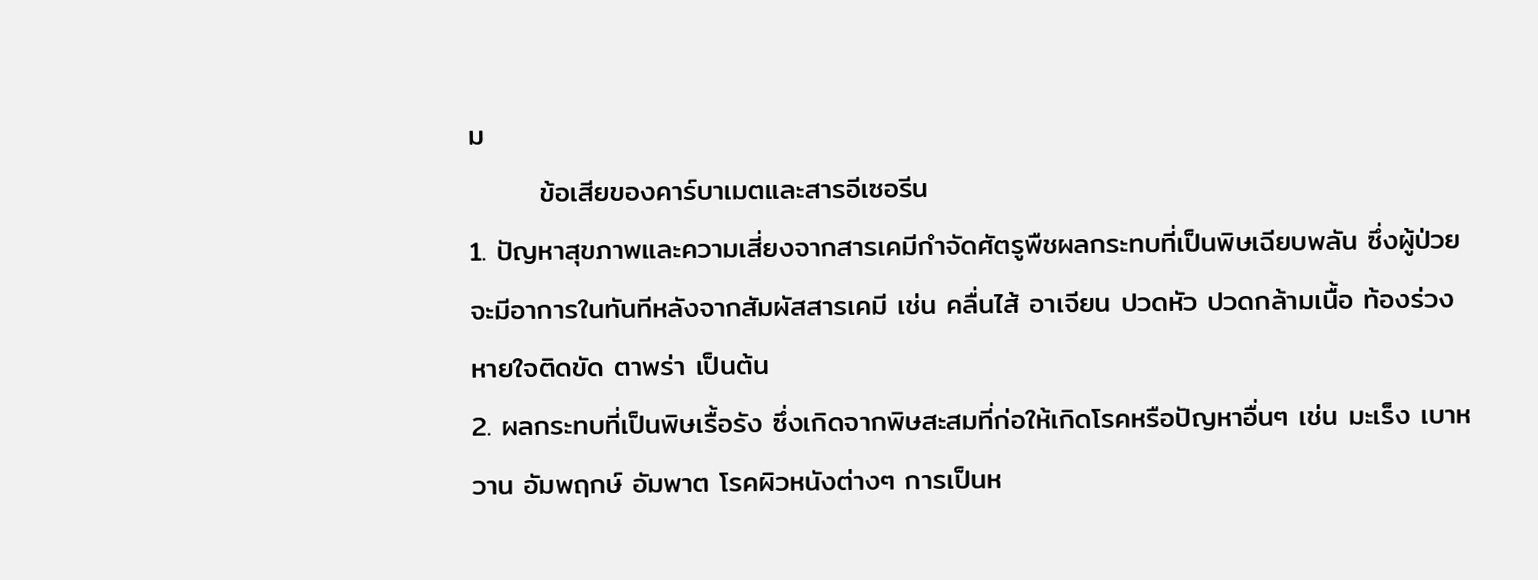ม
       ข้อเสียของคาร์บาเมตและสารอีเซอรีน
1. ปัญหาสุขภาพและความเสี่ยงจากสารเคมีกำจัดศัตรูพืชผลกระทบที่เป็นพิษเฉียบพลัน ซึ่งผู้ป่วยจะมีอาการในทันทีหลังจากสัมผัสสารเคมี เช่น คลื่นไส้ อาเจียน ปวดหัว ปวดกล้ามเนื้อ ท้องร่วง หายใจติดขัด ตาพร่า เป็นต้น
2. ผลกระทบที่เป็นพิษเรื้อรัง ซึ่งเกิดจากพิษสะสมที่ก่อให้เกิดโรคหรือปัญหาอื่นๆ เช่น มะเร็ง เบาหวาน อัมพฤกษ์ อัมพาต โรคผิวหนังต่างๆ การเป็นห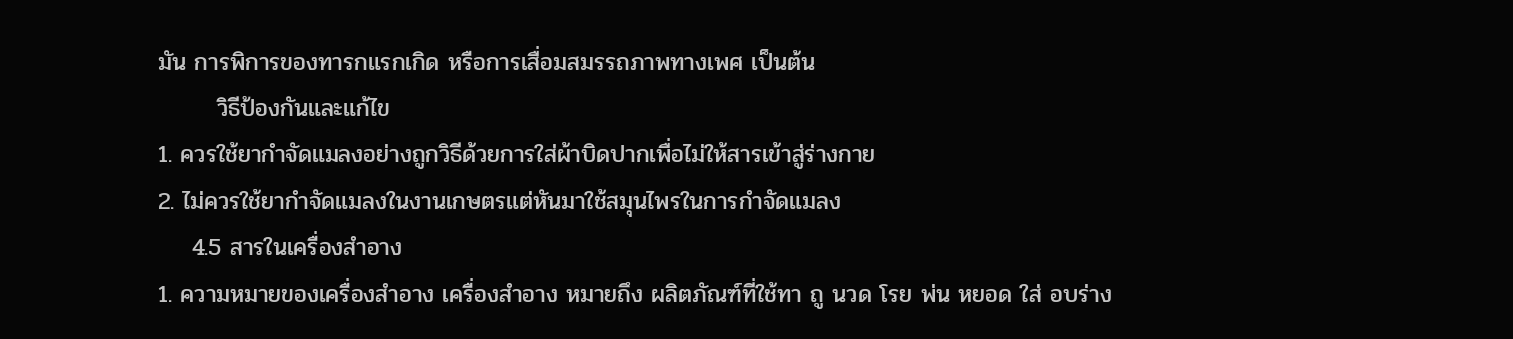มัน การพิการของทารกแรกเกิด หรือการเสื่อมสมรรถภาพทางเพศ เป็นต้น
       วิธีป้องกันและแก้ไข
1. ควรใช้ยากำจัดแมลงอย่างถูกวิธีด้วยการใส่ผ้าบิดปากเพื่อไม่ให้สารเข้าสู่ร่างกาย
2. ไม่ควรใช้ยากำจัดแมลงในงานเกษตรแต่หันมาใช้สมุนไพรในการกำจัดแมลง
    4.5 สารในเครื่องสำอาง
1. ความหมายของเครื่องสำอาง เครื่องสำอาง หมายถึง ผลิตภัณฑ์ที่ใช้ทา ถู นวด โรย พ่น หยอด ใส่ อบร่าง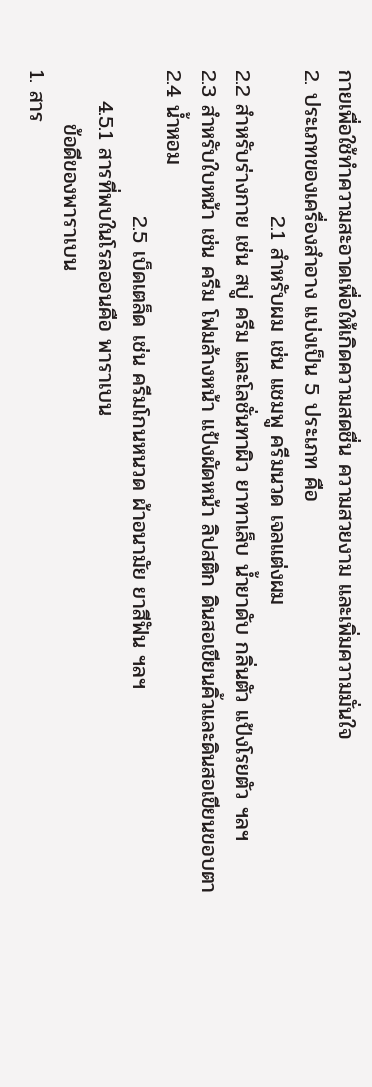กายเพื่อใช้ทำความสะอาดเพื่อให้เกิดความสดชื่น ความสวยงาม และเพิ่มความมั่นใจ
2. ประเภทของเครื่องสำอาง แบ่งเป็น 5 ประเภท คือ
                   2.1 สำหรับผม เช่น แชมพู ครีมนวด เจลแต่งผม
2.2 สำหรับร่างกาย เช่น สบู่ ครีม และโลชั่นทาผิว ยาทาเล็บ น้ำยาดับ กลิ่นตัว แป้งโรยตัว ฯลฯ
2.3 สำหรับใบหน้า เช่น ครีม โฟมล้างหน้า แป้งผัดหน้า ลิปสติก ดินสอเขียนคิ้วและดินสอเขียนขอบตา
2.4 น้ำหอม
                   2.5 เบ็ดเตล็ด เช่น ครีมโกนหนวด ผ้าอนามัย ยาสีฟัน ฯลฯ
    4.5.1 สารที่พบในโรลออนคือ พาราเบน
       ข้อดีของพาราเบน
1. สาร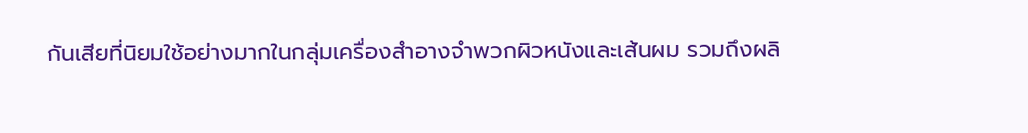กันเสียที่นิยมใช้อย่างมากในกลุ่มเครื่องสำอางจำพวกผิวหนังและเส้นผม รวมถึงผลิ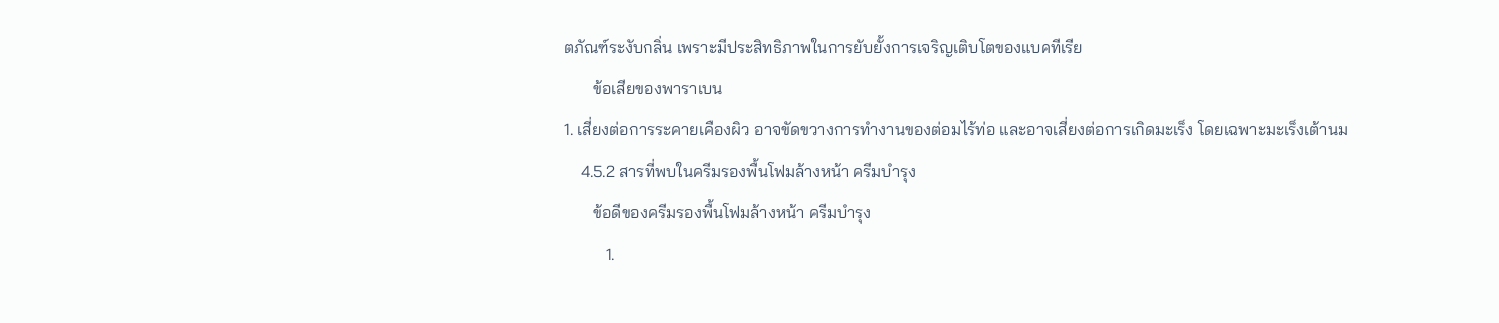ตภัณฑ์ระงับกลิ่น เพราะมีประสิทธิภาพในการยับยั้งการเจริญเติบโตของแบคทีเรีย
       ข้อเสียของพาราเบน
1. เสี่ยงต่อการระคายเคืองผิว อาจขัดขวางการทำงานของต่อมไร้ท่อ และอาจเสี่ยงต่อการเกิดมะเร็ง โดยเฉพาะมะเร็งเต้านม
    4.5.2 สารที่พบในครีมรองพื้นโฟมล้างหน้า ครีมบำรุง
       ข้อดีของครีมรองพื้นโฟมล้างหน้า ครีมบำรุง
          1.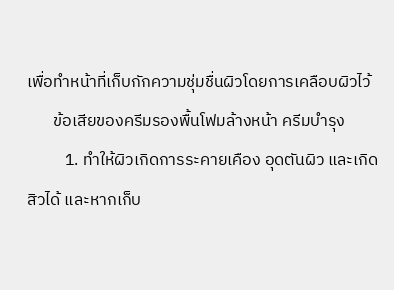เพื่อทำหน้าที่เก็บกักความชุ่มชื่นผิวโดยการเคลือบผิวไว้
       ข้อเสียของครีมรองพื้นโฟมล้างหน้า ครีมบำรุง
          1. ทำให้ผิวเกิดการระคายเคือง อุดตันผิว และเกิดสิวได้ และหากเก็บ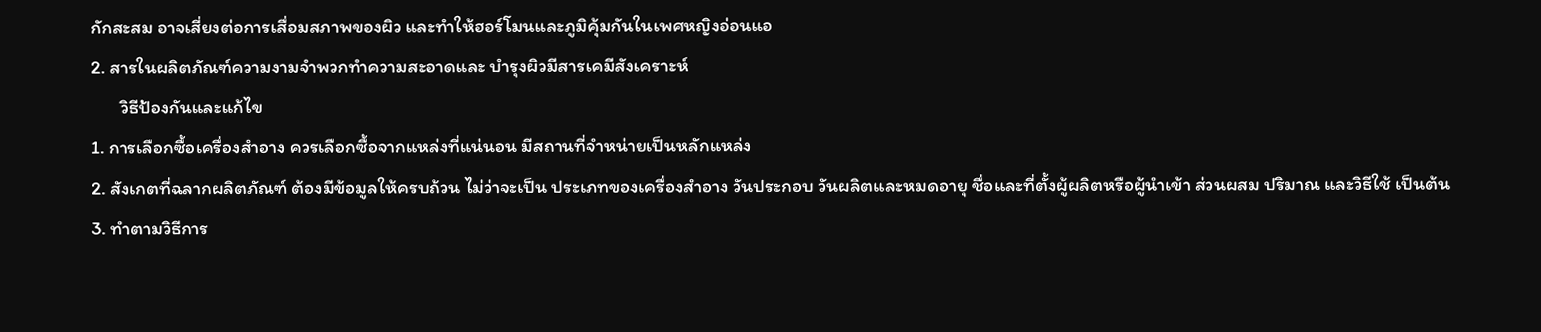กักสะสม อาจเสี่ยงต่อการเสื่อมสภาพของผิว และทำให้ฮอร์โมนและภูมิคุ้มกันในเพศหญิงอ่อนแอ
2. สารในผลิตภัณฑ์ความงามจำพวกทำความสะอาดและ บำรุงผิวมีสารเคมีสังเคราะห์
       วิธีป้องกันและแก้ไข
1. การเลือกซื้อเครื่องสำอาง ควรเลือกซื้อจากแหล่งที่แน่นอน มีสถานที่จำหน่ายเป็นหลักแหล่ง
2. สังเกตที่ฉลากผลิตภัณฑ์ ต้องมีข้อมูลให้ครบถ้วน ไม่ว่าจะเป็น ประเภทของเครื่องสำอาง วันประกอบ วันผลิตและหมดอายุ ชื่อและที่ตั้งผู้ผลิตหรือผู้นำเข้า ส่วนผสม ปริมาณ และวิธีใช้ เป็นต้น
3. ทำตามวิธีการ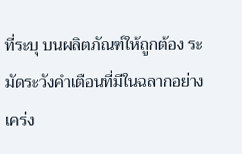ที่ระบุ บนผลิตภัณฑ์ให้ถูกต้อง ระมัดระวังคำเตือนที่มีในฉลากอย่างเคร่ง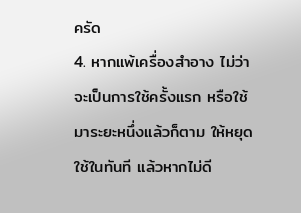ครัด
4. หากแพ้เครื่องสำอาง ไม่ว่าจะเป็นการใช้ครั้งแรก หรือใช้มาระยะหนึ่งแล้วก็ตาม ให้หยุดใช้ในทันที แล้วหากไม่ดี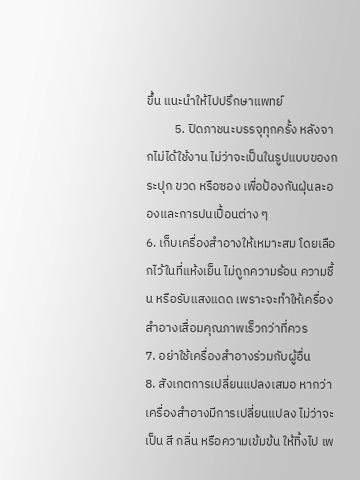ขึ้น แนะนำให้ไปปรึกษาแพทย์
          5. ปิดภาชนะบรรจุทุกครั้ง หลังจากไม่ได้ใช้งาน ไม่ว่าจะเป็นในรูปแบบของกระปุก ขวด หรือซอง เพื่อป้องกันฝุ่นละอองและการปนเปื้อนต่าง ๆ
6. เก็บเครื่องสำอางให้เหมาะสม โดยเลือกไว้ในที่แห้งเย็น ไม่ถูกความร้อน ความชื้น หรือรับแสงแดด เพราะจะทำให้เครื่องสำอางเสื่อมคุณภาพเร็วกว่าที่ควร
7. อย่าใช้เครื่องสำอางร่วมกับผู้อื่น
8. สังเกตการเปลี่ยนแปลงเสมอ หากว่าเครื่องสำอางมีการเปลี่ยนแปลง ไม่ว่าจะเป็น สี กลิ่น หรือความเข้มข้น ให้ทิ้งไป เพ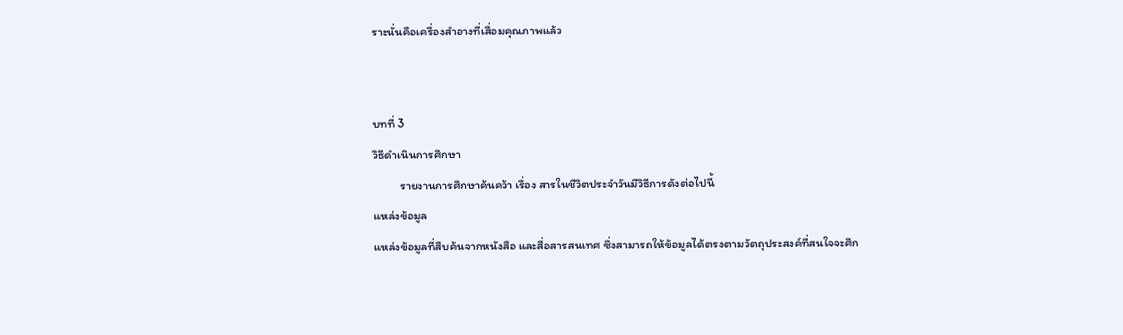ราะนั่นคือเครื่องสำอางที่เสื่อมคุณภาพแล้ว


บทที่ 3
วิธีดำเนินการศึกษา
          รายงานการศึกษาค้นคว้า เรื่อง สารในชีวิตประจำวันมีวิธีการดังต่อไปนี้
แหล่งข้อมูล
แหล่งข้อมูลที่สืบค้นจากหนังสือ และสื่อสารสนเทศ ซึ่งสามารถให้ข้อมูลได้ตรงตามวัตถุประสงค์ที่สนใจจะศึก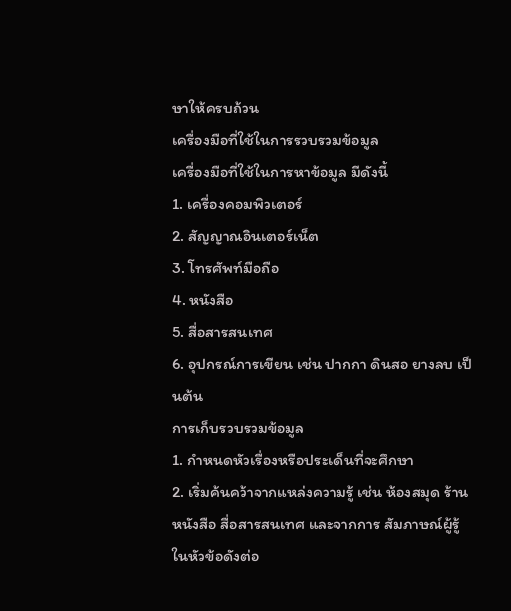ษาให้ครบถ้วน
เครื่องมือที่ใช้ในการรวบรวมข้อมูล
เครื่องมือที่ใช้ในการหาข้อมูล มีดังนี้
1. เครื่องคอมพิวเตอร์
2. สัญญาณอินเตอร์เน็ต
3. โทรศัพท์มือถือ
4. หนังสือ
5. สื่อสารสนเทศ
6. อุปกรณ์การเขียน เช่น ปากกา ดินสอ ยางลบ เป็นต้น
การเก็บรวบรวมข้อมูล
1. กำหนดหัวเรื่องหรือประเด็นที่จะศึกษา
2. เริ่มค้นคว้าจากแหล่งความรู้ เช่น ห้องสมุด ร้านหนังสือ สื่อสารสนเทศ และจากการ สัมภาษณ์ผู้รู้ในหัวข้อดังต่อ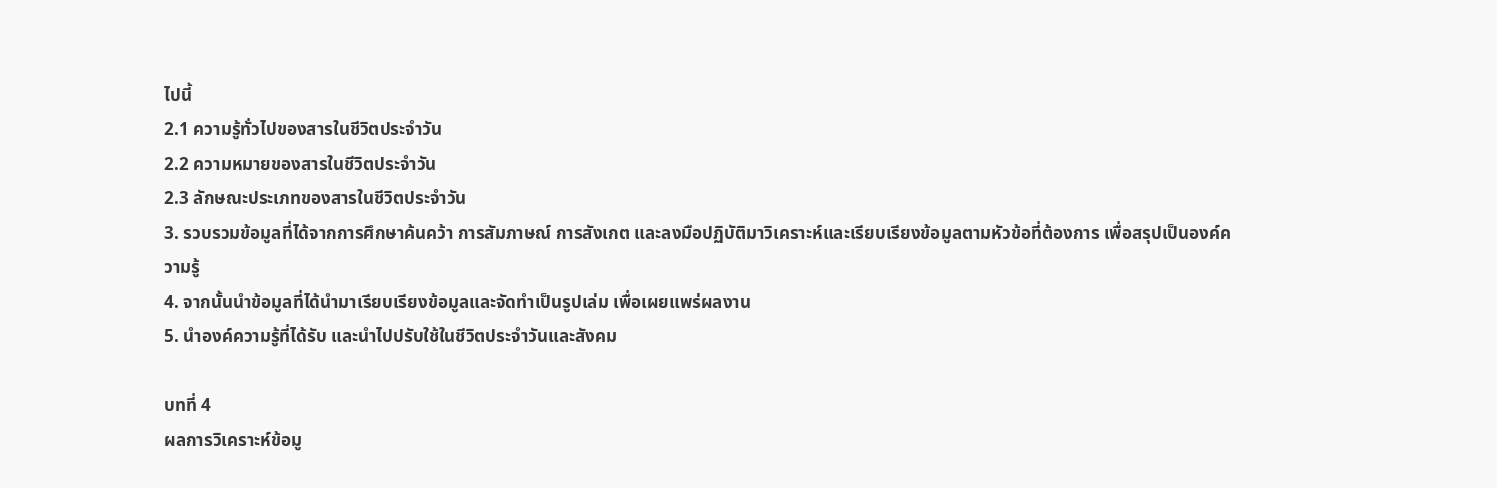ไปนี้
2.1 ความรู้ทั่วไปของสารในชีวิตประจำวัน
2.2 ความหมายของสารในชีวิตประจำวัน
2.3 ลักษณะประเภทของสารในชีวิตประจำวัน
3. รวบรวมข้อมูลที่ได้จากการศึกษาค้นคว้า การสัมภาษณ์ การสังเกต และลงมือปฏิบัติมาวิเคราะห์และเรียบเรียงข้อมูลตามหัวข้อที่ต้องการ เพื่อสรุปเป็นองค์ความรู้
4. จากนั้นนำข้อมูลที่ได้นำมาเรียบเรียงข้อมูลและจัดทำเป็นรูปเล่ม เพื่อเผยแพร่ผลงาน
5. นำองค์ความรู้ที่ได้รับ และนำไปปรับใช้ในชีวิตประจำวันและสังคม

บทที่ 4
ผลการวิเคราะห์ข้อมู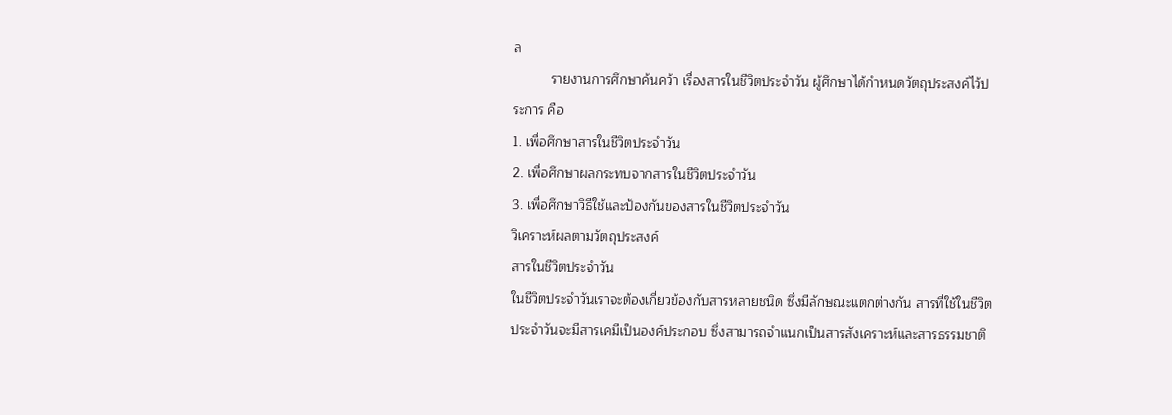ล
          รายงานการศึกษาค้นคว้า เรื่องสารในชีวิตประจำวัน ผู้ศึกษาได้กำหนดวัตถุประสงค์ไว้ประการ คือ
1. เพื่อศึกษาสารในชีวิตประจำวัน
2. เพื่อศึกษาผลกระทบจากสารในชีวิตประจำวัน
3. เพื่อศึกษาวิธีใช้และป้องกันของสารในชีวิตประจำวัน
วิเคราะห์ผลตามวัตถุประสงค์
สารในชีวิตประจำวัน
ในชีวิตประจำวันเราจะต้องเกี่ยวข้องกับสารหลายชนิด ซึ่งมีลักษณะแตกต่างกัน สารที่ใช้ในชีวิตประจำวันจะมีสารเคมีเป็นองค์ประกอบ ซึ่งสามารถจำแนกเป็นสารสังเคราะห์และสารธรรมชาติ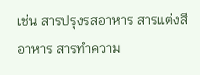เช่น สารปรุงรสอาหาร สารแต่งสีอาหาร สารทำความ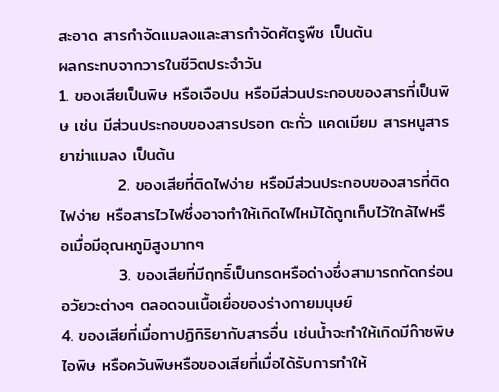สะอาด สารกำจัดแมลงและสารกำจัดศัตรูพืช เป็นต้น
ผลกระทบจากวารในชีวิตประจำวัน
1. ของเสียเป็นพิษ หรือเจือปน หรือมีส่วนประกอบของสารที่เป็นพิษ เช่น มีส่วนประกอบของสารปรอท ตะกั่ว แคดเมียม สารหนูสารยาฆ่าแมลง เป็นต้น
          2. ของเสียที่ติดไฟง่าย หรือมีส่วนประกอบของสารที่ติดไฟง่าย หรือสารไวไฟซึ่งอาจทำให้เกิดไฟไหม้ได้ถูกเก็บไว้ใกล้ไฟหรือเมื่อมีอุณหภูมิสูงมากๆ
          3. ของเสียที่มีฤทธิ์เป็นกรดหรือด่างซึ่งสามารถกัดกร่อนอวัยวะต่างๆ ตลอดจนเนื้อเยื่อของร่างกายมนุษย์
4. ของเสียที่เมื่อทาปฏิกิริยากับสารอื่น เช่นน้ำจะทำให้เกิดมีก๊าซพิษ ไอพิษ หรือควันพิษหรือของเสียที่เมื่อได้รับการทำให้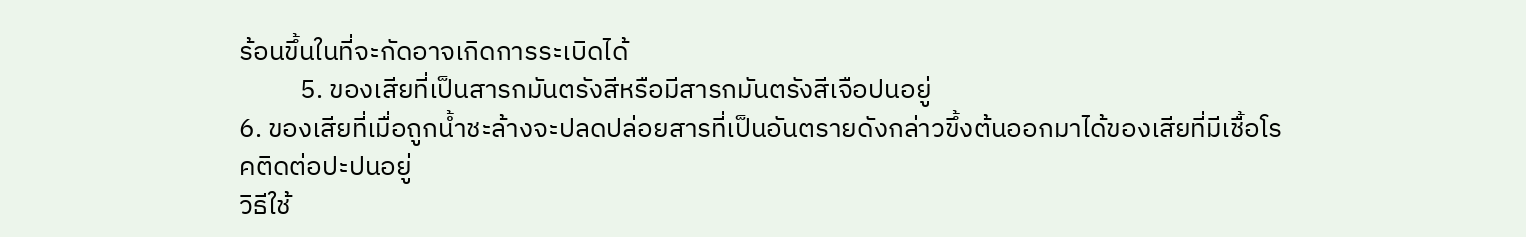ร้อนขึ้นในที่จะกัดอาจเกิดการระเบิดได้
          5. ของเสียที่เป็นสารกมันตรังสีหรือมีสารกมันตรังสีเจือปนอยู่
6. ของเสียที่เมื่อถูกน้ำชะล้างจะปลดปล่อยสารที่เป็นอันตรายดังกล่าวขึ้งต้นออกมาได้ของเสียที่มีเชื้อโรคติดต่อปะปนอยู่
วิธีใช้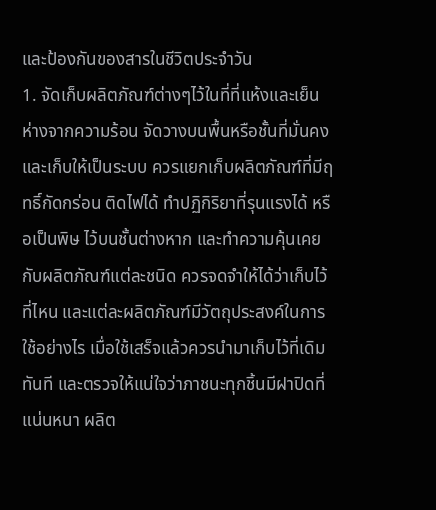และป้องกันของสารในชีวิตประจำวัน
1. จัดเก็บผลิตภัณฑ์ต่างๆไว้ในที่ที่แห้งและเย็น ห่างจากความร้อน จัดวางบนพื้นหรือชั้นที่มั่นคง และเก็บให้เป็นระบบ ควรแยกเก็บผลิตภัณฑ์ที่มีฤทธิ์กัดกร่อน ติดไฟได้ ทำปฏิกิริยาที่รุนแรงได้ หรือเป็นพิษ ไว้บนชั้นต่างหาก และทำความคุ้นเคยกับผลิตภัณฑ์แต่ละชนิด ควรจดจำให้ได้ว่าเก็บไว้ที่ไหน และแต่ละผลิตภัณฑ์มีวัตถุประสงค์ในการใช้อย่างไร เมื่อใช้เสร็จแล้วควรนำมาเก็บไว้ที่เดิมทันที และตรวจให้แน่ใจว่าภาชนะทุกชิ้นมีฝาปิดที่แน่นหนา ผลิต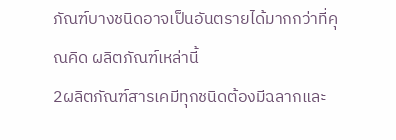ภัณฑ์บางชนิดอาจเป็นอันตรายได้มากกว่าที่คุณคิด ผลิตภัณฑ์เหล่านี้
2ผลิตภัณฑ์สารเคมีทุกชนิดต้องมีฉลากและ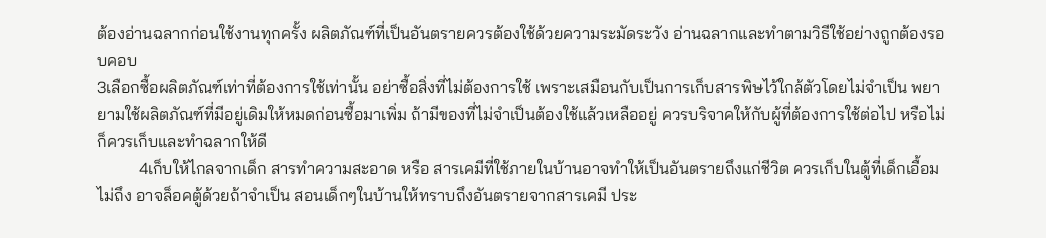ต้องอ่านฉลากก่อนใช้งานทุกครั้ง ผลิตภัณฑ์ที่เป็นอันตรายควรต้องใช้ด้วยความระมัดระวัง อ่านฉลากและทำตามวิธีใช้อย่างถูกต้องรอบคอบ
3เลือกซื้อผลิตภัณฑ์เท่าที่ต้องการใช้เท่านั้น อย่าซื้อสิ่งที่ไม่ต้องการใช้ เพราะเสมือนกับเป็นการเก็บสารพิษไว้ใกล้ตัวโดยไม่จำเป็น พยายามใช้ผลิตภัณฑ์ที่มีอยู่เดิมให้หมดก่อนซื้อมาเพิ่ม ถ้ามีของที่ไม่จำเป็นต้องใช้แล้วเหลืออยู่ ควรบริจาคให้กับผู้ที่ต้องการใช้ต่อไป หรือไม่ก็ควรเก็บและทำฉลากให้ดี
          4เก็บให้ไกลจากเด็ก สารทำความสะอาด หรือ สารเคมีที่ใช้ภายในบ้านอาจทำให้เป็นอันตรายถึงแก่ชีวิต ควรเก็บในตู้ที่เด็กเอื้อมไม่ถึง อาจล็อคตู้ด้วยถ้าจำเป็น สอนเด็กๆในบ้านให้ทราบถึงอันตรายจากสารเคมี ประ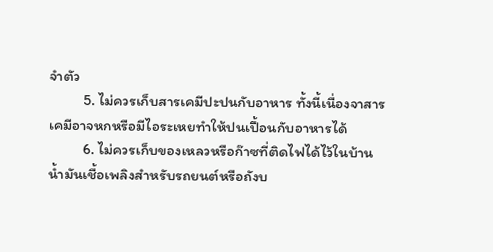จำตัว
          5. ไม่ควรเก็บสารเคมีปะปนกับอาหาร ทั้งนี้เนื่องจาสารเคมีอาจหกหรือมีไอระเหยทำให้ปนเปื้อนกับอาหารได้
          6. ไม่ควรเก็บของเหลวหรือก๊าซที่ติดไฟได้ไว้ในบ้านน้ำมันเชื้อเพลิงสำหรับรถยนต์หรือถังบ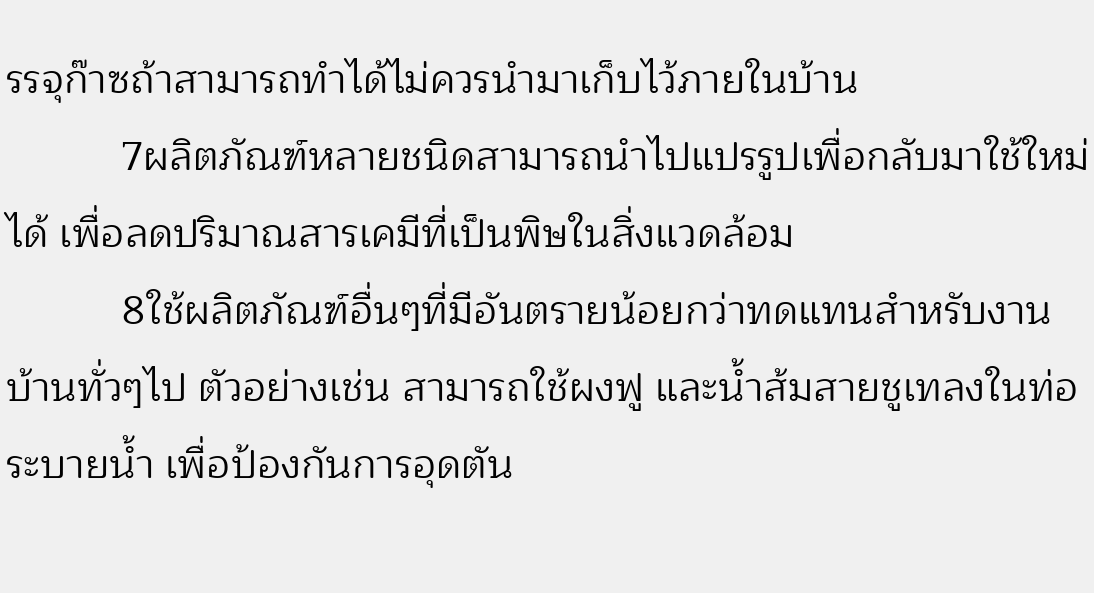รรจุก๊าซถ้าสามารถทำได้ไม่ควรนำมาเก็บไว้ภายในบ้าน
          7ผลิตภัณฑ์หลายชนิดสามารถนำไปแปรรูปเพื่อกลับมาใช้ใหม่ได้ เพื่อลดปริมาณสารเคมีที่เป็นพิษในสิ่งแวดล้อม
          8ใช้ผลิตภัณฑ์อื่นๆที่มีอันตรายน้อยกว่าทดแทนสำหรับงานบ้านทั่วๆไป ตัวอย่างเช่น สามารถใช้ผงฟู และน้ำส้มสายชูเทลงในท่อระบายน้ำ เพื่อป้องกันการอุดตัน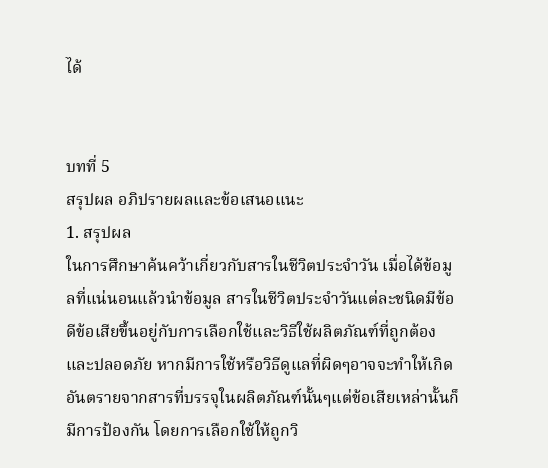ได้


บทที่ 5
สรุปผล อภิปรายผลและข้อเสนอแนะ
1. สรุปผล
ในการศึกษาค้นคว้าเกี่ยวกับสารในชีวิตประจำวัน เมื่อได้ข้อมูลที่แน่นอนแล้วนำข้อมูล สารในชีวิตประจำวันแต่ละชนิดมีข้อดีข้อเสียขึ้นอยู่กับการเลือกใช้และวิธีใช้ผลิตภัณฑ์ที่ถูกต้อง และปลอดภัย หากมีการใช้หรือวิธีดูแลที่ผิดๆอาจจะทำให้เกิดอันตรายจากสารที่บรรจุในผลิตภัณฑ์นั้นๆแต่ข้อเสียเหล่านั้นก็มีการป้องกัน โดยการเลือกใช้ให้ถูกวิ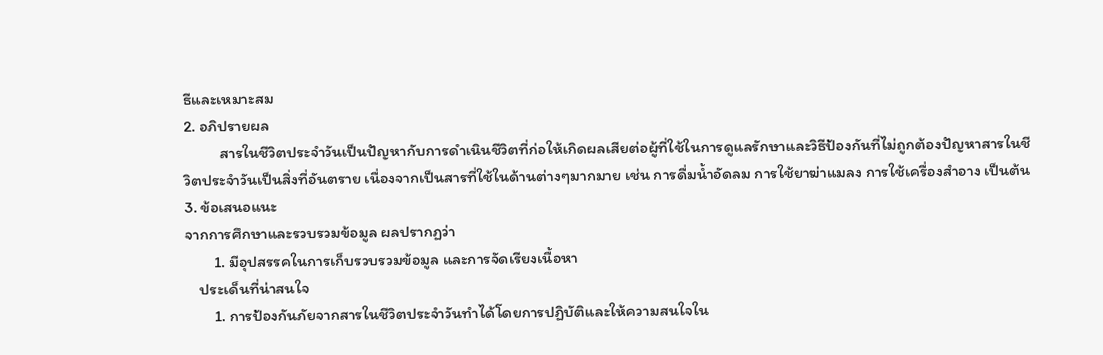ธีและเหมาะสม
2. อภิปรายผล
          สารในชีวิตประจำวันเป็นปัญหากับการดำเนินชีวิตที่ก่อให้เกิดผลเสียต่อผู้ที่ใช้ในการดูแลรักษาและวิธีป้องกันที่ไม่ถูกต้องปัญหาสารในชีวิตประจำวันเป็นสิ่งที่อันตราย เนื่องจากเป็นสารที่ใช้ในด้านต่างๆมากมาย เช่น การดื่มน้ำอัดลม การใช้ยาฆ่าแมลง การใช้เครื่องสำอาง เป็นต้น
3. ข้อเสนอแนะ
จากการศึกษาและรวบรวมข้อมูล ผลปรากฏว่า
        1. มีอุปสรรคในการเก็บรวบรวมข้อมูล และการจัดเรียงเนื้อหา
    ประเด็นที่น่าสนใจ
        1. การป้องกันภัยจากสารในชีวิตประจำวันทำได้โดยการปฏิบัติและให้ความสนใจใน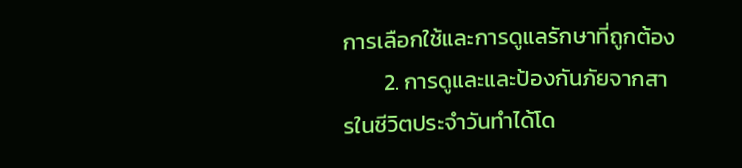การเลือกใช้และการดูแลรักษาที่ถูกต้อง
        2. การดูและและป้องกันภัยจากสารในชีวิตประจำวันทำได้โด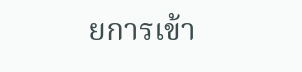ยการเข้า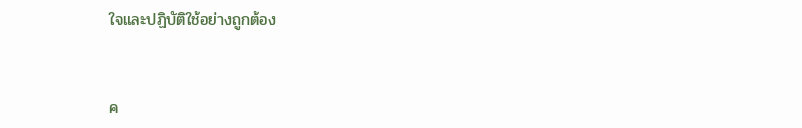ใจและปฏิบัติใช้อย่างถูกต้อง


ค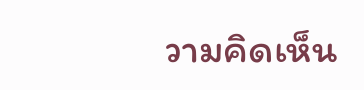วามคิดเห็น